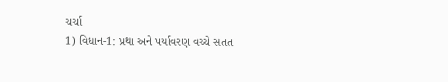ચર્ચા
1) વિધાન-1: પ્રથા અને પર્યાવરણ વચ્ચે સતત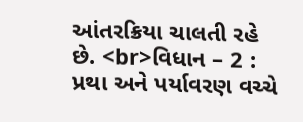આંતરક્રિયા ચાલતી રહે છે. <br>વિધાન – 2 : પ્રથા અને પર્યાવરણ વચ્ચે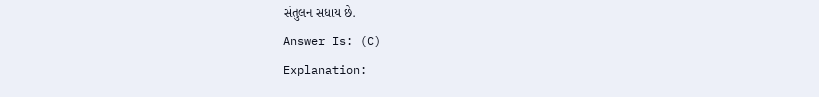સંતુલન સધાય છે.
Answer Is: (C)
Explanation: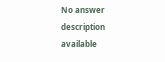No answer description available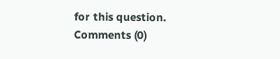for this question.
Comments (0)